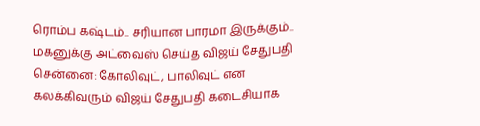ரொம்ப கஷ்டம்.. சரியான பாரமா இருக்கும்.. மகனுக்கு அட்வைஸ் செய்த விஜய் சேதுபதி
சென்னை: கோலிவுட், பாலிவுட் என கலக்கிவரும் விஜய் சேதுபதி கடைசியாக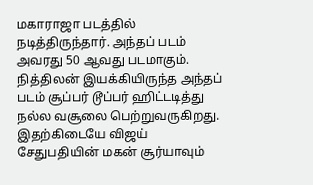மகாராஜா படத்தில் நடித்திருந்தார். அந்தப் படம் அவரது 50 ஆவது படமாகும். நித்திலன் இயக்கியிருந்த அந்தப் படம் சூப்பர் டூப்பர் ஹிட்டடித்து நல்ல வசூலை பெற்றுவருகிறது. இதற்கிடையே விஜய் சேதுபதியின் மகன் சூர்யாவும்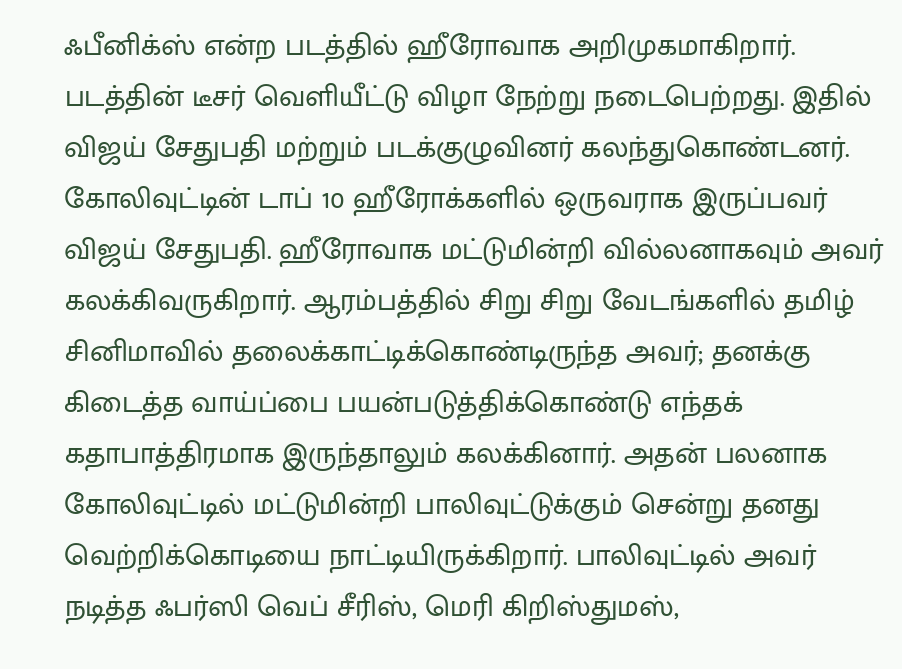ஃபீனிக்ஸ் என்ற படத்தில் ஹீரோவாக அறிமுகமாகிறார். படத்தின் டீசர் வெளியீட்டு விழா நேற்று நடைபெற்றது. இதில் விஜய் சேதுபதி மற்றும் படக்குழுவினர் கலந்துகொண்டனர்.
கோலிவுட்டின் டாப் 10 ஹீரோக்களில் ஒருவராக இருப்பவர் விஜய் சேதுபதி. ஹீரோவாக மட்டுமின்றி வில்லனாகவும் அவர் கலக்கிவருகிறார். ஆரம்பத்தில் சிறு சிறு வேடங்களில் தமிழ் சினிமாவில் தலைக்காட்டிக்கொண்டிருந்த அவர்; தனக்கு கிடைத்த வாய்ப்பை பயன்படுத்திக்கொண்டு எந்தக் கதாபாத்திரமாக இருந்தாலும் கலக்கினார். அதன் பலனாக கோலிவுட்டில் மட்டுமின்றி பாலிவுட்டுக்கும் சென்று தனது வெற்றிக்கொடியை நாட்டியிருக்கிறார். பாலிவுட்டில் அவர் நடித்த ஃபர்ஸி வெப் சீரிஸ், மெரி கிறிஸ்துமஸ்,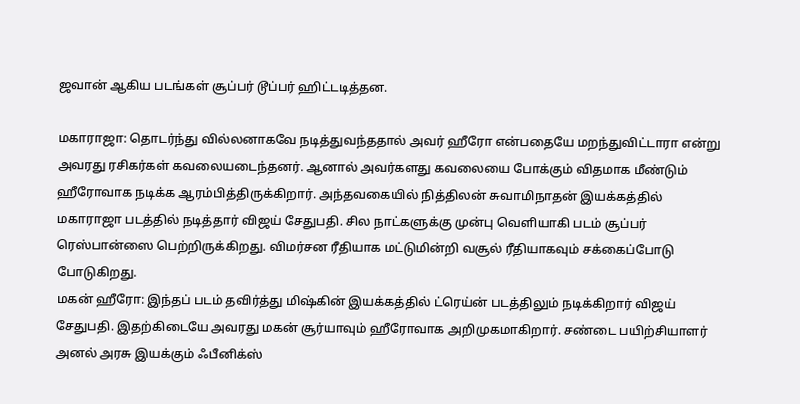ஜவான் ஆகிய படங்கள் சூப்பர் டூப்பர் ஹிட்டடித்தன.

மகாராஜா: தொடர்ந்து வில்லனாகவே நடித்துவந்ததால் அவர் ஹீரோ என்பதையே மறந்துவிட்டாரா என்று அவரது ரசிகர்கள் கவலையடைந்தனர். ஆனால் அவர்களது கவலையை போக்கும் விதமாக மீண்டும் ஹீரோவாக நடிக்க ஆரம்பித்திருக்கிறார். அந்தவகையில் நித்திலன் சுவாமிநாதன் இயக்கத்தில் மகாராஜா படத்தில் நடித்தார் விஜய் சேதுபதி. சில நாட்களுக்கு முன்பு வெளியாகி படம் சூப்பர் ரெஸ்பான்ஸை பெற்றிருக்கிறது. விமர்சன ரீதியாக மட்டுமின்றி வசூல் ரீதியாகவும் சக்கைப்போடு போடுகிறது.
மகன் ஹீரோ: இந்தப் படம் தவிர்த்து மிஷ்கின் இயக்கத்தில் ட்ரெய்ன் படத்திலும் நடிக்கிறார் விஜய் சேதுபதி. இதற்கிடையே அவரது மகன் சூர்யாவும் ஹீரோவாக அறிமுகமாகிறார். சண்டை பயிற்சியாளர் அனல் அரசு இயக்கும் ஃபீனிக்ஸ்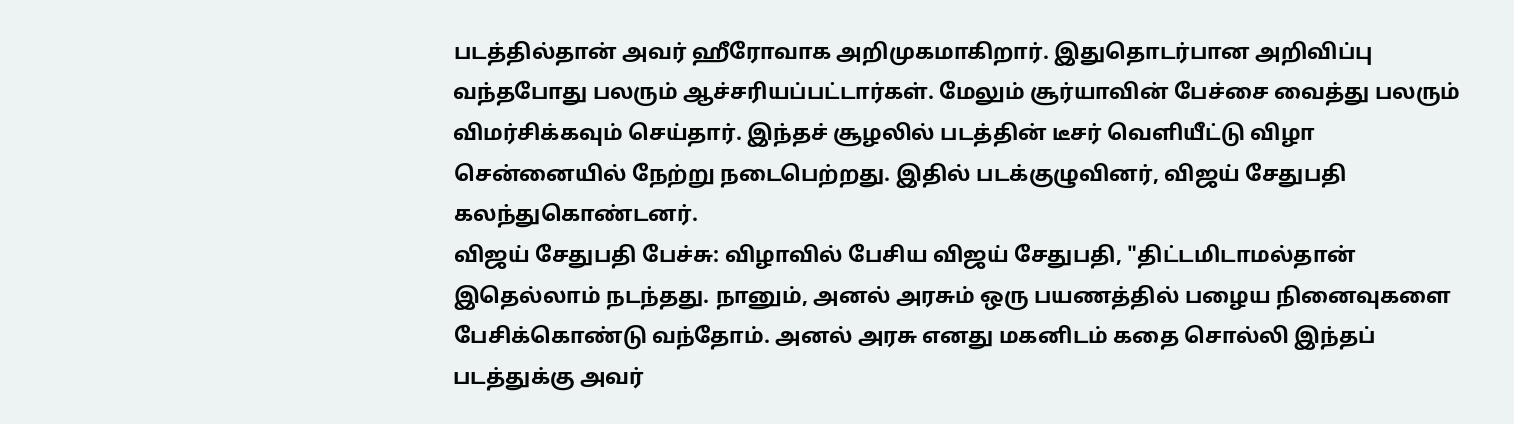படத்தில்தான் அவர் ஹீரோவாக அறிமுகமாகிறார். இதுதொடர்பான அறிவிப்பு வந்தபோது பலரும் ஆச்சரியப்பட்டார்கள். மேலும் சூர்யாவின் பேச்சை வைத்து பலரும் விமர்சிக்கவும் செய்தார். இந்தச் சூழலில் படத்தின் டீசர் வெளியீட்டு விழா சென்னையில் நேற்று நடைபெற்றது. இதில் படக்குழுவினர், விஜய் சேதுபதி கலந்துகொண்டனர்.
விஜய் சேதுபதி பேச்சு: விழாவில் பேசிய விஜய் சேதுபதி, "திட்டமிடாமல்தான் இதெல்லாம் நடந்தது. நானும், அனல் அரசும் ஒரு பயணத்தில் பழைய நினைவுகளை பேசிக்கொண்டு வந்தோம். அனல் அரசு எனது மகனிடம் கதை சொல்லி இந்தப் படத்துக்கு அவர்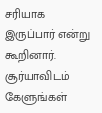சரியாக இருப்பார் என்று கூறினார். சூர்யாவிடம் கேளுங்கள்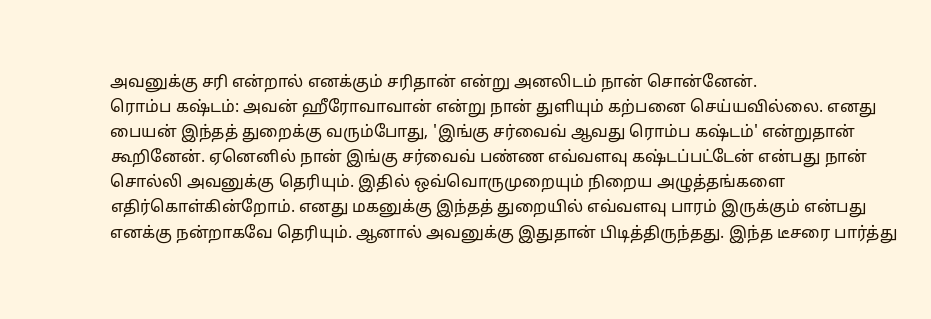அவனுக்கு சரி என்றால் எனக்கும் சரிதான் என்று அனலிடம் நான் சொன்னேன்.
ரொம்ப கஷ்டம்: அவன் ஹீரோவாவான் என்று நான் துளியும் கற்பனை செய்யவில்லை. எனது பையன் இந்தத் துறைக்கு வரும்போது, 'இங்கு சர்வைவ் ஆவது ரொம்ப கஷ்டம்' என்றுதான் கூறினேன். ஏனெனில் நான் இங்கு சர்வைவ் பண்ண எவ்வளவு கஷ்டப்பட்டேன் என்பது நான் சொல்லி அவனுக்கு தெரியும். இதில் ஒவ்வொருமுறையும் நிறைய அழுத்தங்களை எதிர்கொள்கின்றோம். எனது மகனுக்கு இந்தத் துறையில் எவ்வளவு பாரம் இருக்கும் என்பது எனக்கு நன்றாகவே தெரியும். ஆனால் அவனுக்கு இதுதான் பிடித்திருந்தது. இந்த டீசரை பார்த்து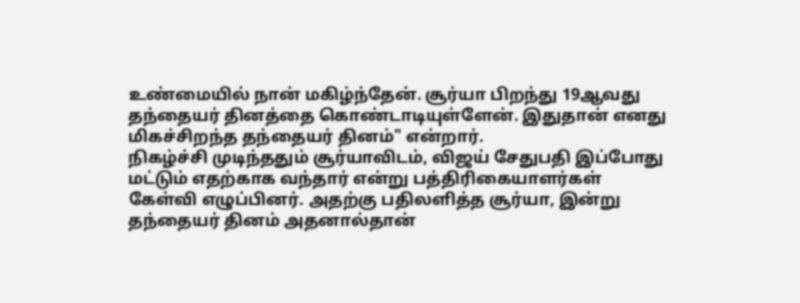உண்மையில் நான் மகிழ்ந்தேன். சூர்யா பிறந்து 19ஆவது தந்தையர் தினத்தை கொண்டாடியுள்ளேன். இதுதான் எனது மிகச்சிறந்த தந்தையர் தினம்" என்றார்.
நிகழ்ச்சி முடிந்ததும் சூர்யாவிடம், விஜய் சேதுபதி இப்போது மட்டும் எதற்காக வந்தார் என்று பத்திரிகையாளர்கள் கேள்வி எழுப்பினர். அதற்கு பதிலளித்த சூர்யா, இன்று தந்தையர் தினம் அதனால்தான்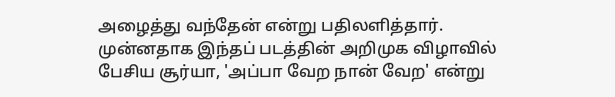அழைத்து வந்தேன் என்று பதிலளித்தார். முன்னதாக இந்தப் படத்தின் அறிமுக விழாவில் பேசிய சூர்யா, 'அப்பா வேற நான் வேற' என்று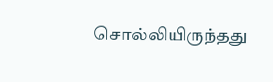சொல்லியிருந்தது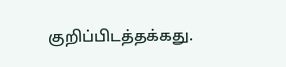குறிப்பிடத்தக்கது.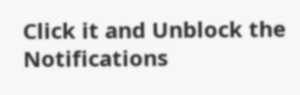Click it and Unblock the Notifications